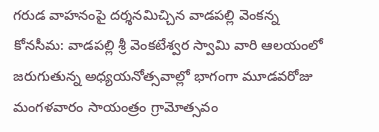గరుడ వాహనంపై దర్శనమిచ్చిన వాడపల్లి వెంకన్న
కోనసీమ: వాడపల్లి శ్రీ వెంకటేశ్వర స్వామి వారి ఆలయంలో జరుగుతున్న అధ్యయనోత్సవాల్లో భాగంగా మూడవరోజు మంగళవారం సాయంత్రం గ్రామోత్సవం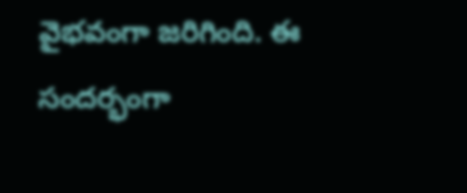వైభవంగా జరిగింది. ఈ సందర్భంగా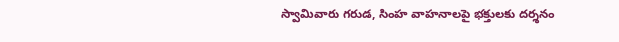స్వామివారు గరుడ, సింహ వాహనాలపై భక్తులకు దర్శనం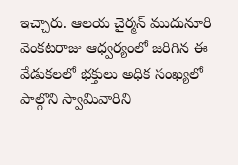ఇచ్చారు. ఆలయ చైర్మన్ ముదునూరి వెంకటరాజు ఆధ్వర్యంలో జరిగిన ఈ వేడుకలలో భక్తులు అధిక సంఖ్యలో పాల్గొని స్వామివారిని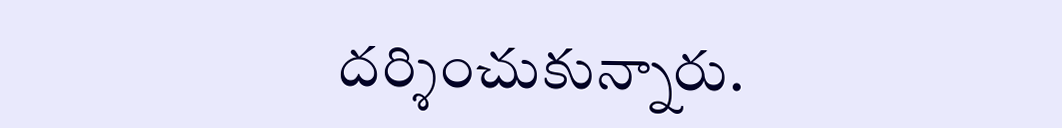దర్శించుకున్నారు.